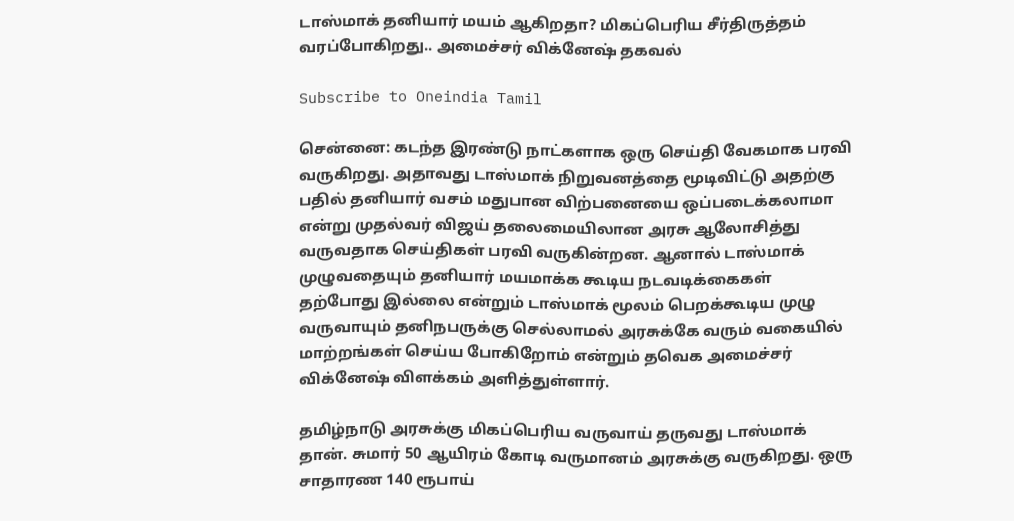டாஸ்மாக் தனியார் மயம் ஆகிறதா? மிகப்பெரிய சீர்திருத்தம் வரப்போகிறது.. அமைச்சர் விக்னேஷ் தகவல்

Subscribe to Oneindia Tamil

சென்னை: கடந்த இரண்டு நாட்களாக ஒரு செய்தி வேகமாக பரவி வருகிறது. அதாவது டாஸ்மாக் நிறுவனத்தை மூடிவிட்டு அதற்கு பதில் தனியார் வசம் மதுபான விற்பனையை ஒப்படைக்கலாமா என்று முதல்வர் விஜய் தலைமையிலான அரசு ஆலோசித்து வருவதாக செய்திகள் பரவி வருகின்றன. ஆனால் டாஸ்மாக் முழுவதையும் தனியார் மயமாக்க கூடிய நடவடிக்கைகள் தற்போது இல்லை என்றும் டாஸ்மாக் மூலம் பெறக்கூடிய முழு வருவாயும் தனிநபருக்கு செல்லாமல் அரசுக்கே வரும் வகையில் மாற்றங்கள் செய்ய போகிறோம் என்றும் தவெக அமைச்சர் விக்னேஷ் விளக்கம் அளித்துள்ளார்.

தமிழ்நாடு அரசுக்கு மிகப்பெரிய வருவாய் தருவது டாஸ்மாக் தான். சுமார் 50 ஆயிரம் கோடி வருமானம் அரசுக்கு வருகிறது. ஒரு சாதாரண 140 ரூபாய்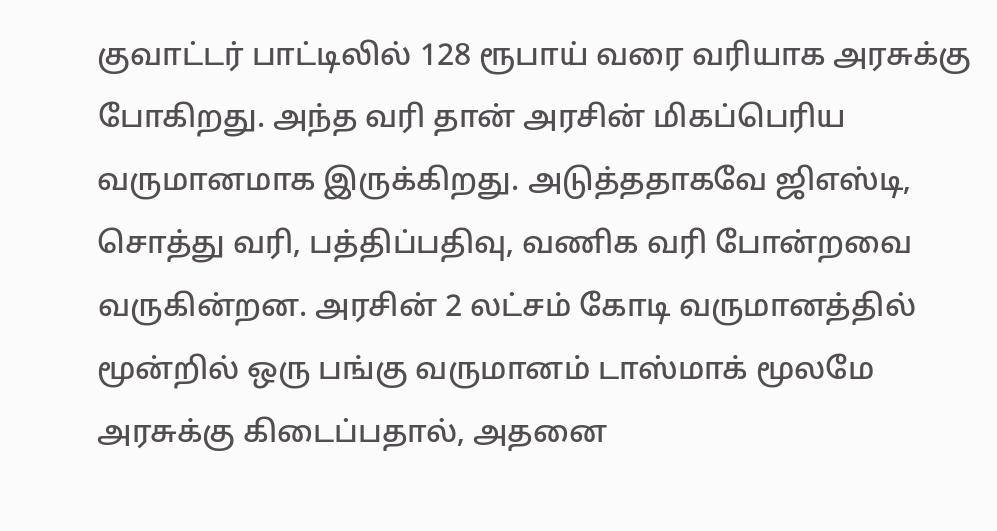குவாட்டர் பாட்டிலில் 128 ரூபாய் வரை வரியாக அரசுக்கு போகிறது. அந்த வரி தான் அரசின் மிகப்பெரிய வருமானமாக இருக்கிறது. அடுத்ததாகவே ஜிஎஸ்டி, சொத்து வரி, பத்திப்பதிவு, வணிக வரி போன்றவை வருகின்றன. அரசின் 2 லட்சம் கோடி வருமானத்தில் மூன்றில் ஒரு பங்கு வருமானம் டாஸ்மாக் மூலமே அரசுக்கு கிடைப்பதால், அதனை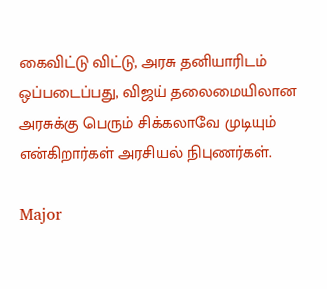கைவிட்டு விட்டு, அரசு தனியாரிடம் ஒப்படைப்பது, விஜய் தலைமையிலான அரசுக்கு பெரும் சிக்கலாவே முடியும் என்கிறார்கள் அரசியல் நிபுணர்கள்.

Major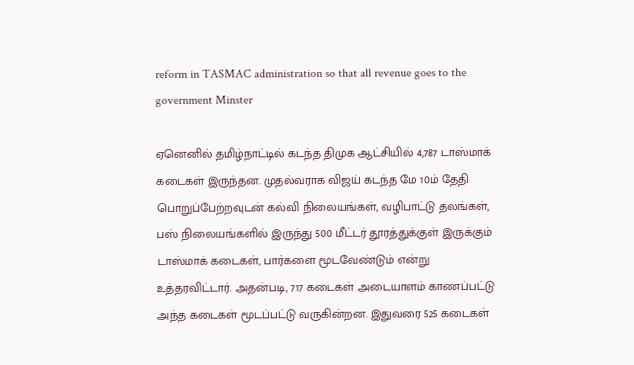reform in TASMAC administration so that all revenue goes to the government Minster

ஏனெனில் தமிழ்நாட்டில் கடந்த திமுக ஆட்சியில் 4,787 டாஸ்மாக் கடைகள் இருந்தன. முதல்வராக விஜய் கடந்த மே 10ம் தேதி பொறுப்பேற்றவுடன் கல்வி நிலையங்கள், வழிபாட்டு தலங்கள், பஸ் நிலையங்களில் இருந்து 500 மீட்டர் தூரத்துக்குள் இருக்கும் டாஸ்மாக் கடைகள், பார்களை மூடவேண்டும் என்று உத்தரவிட்டார். அதன்படி, 717 கடைகள் அடையாளம் காணப்பட்டு அந்த கடைகள் மூடப்பட்டு வருகின்றன. இதுவரை 525 கடைகள்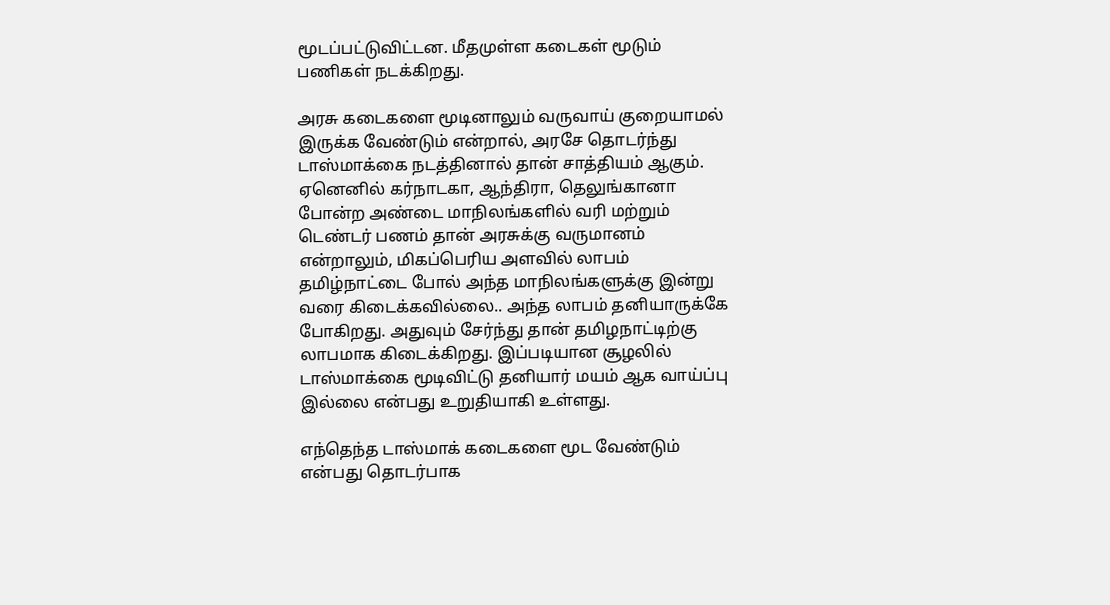மூடப்பட்டுவிட்டன. மீதமுள்ள கடைகள் மூடும் பணிகள் நடக்கிறது.

அரசு கடைகளை மூடினாலும் வருவாய் குறையாமல் இருக்க வேண்டும் என்றால், அரசே தொடர்ந்து டாஸ்மாக்கை நடத்தினால் தான் சாத்தியம் ஆகும். ஏனெனில் கர்நாடகா, ஆந்திரா, தெலுங்கானா போன்ற அண்டை மாநிலங்களில் வரி மற்றும் டெண்டர் பணம் தான் அரசுக்கு வருமானம் என்றாலும், மிகப்பெரிய அளவில் லாபம் தமிழ்நாட்டை போல் அந்த மாநிலங்களுக்கு இன்று வரை கிடைக்கவில்லை.. அந்த லாபம் தனியாருக்கே போகிறது. அதுவும் சேர்ந்து தான் தமிழநாட்டிற்கு லாபமாக கிடைக்கிறது. இப்படியான சூழலில் டாஸ்மாக்கை மூடிவிட்டு தனியார் மயம் ஆக வாய்ப்பு இல்லை என்பது உறுதியாகி உள்ளது.

எந்தெந்த டாஸ்மாக் கடைகளை மூட வேண்டும் என்பது தொடர்பாக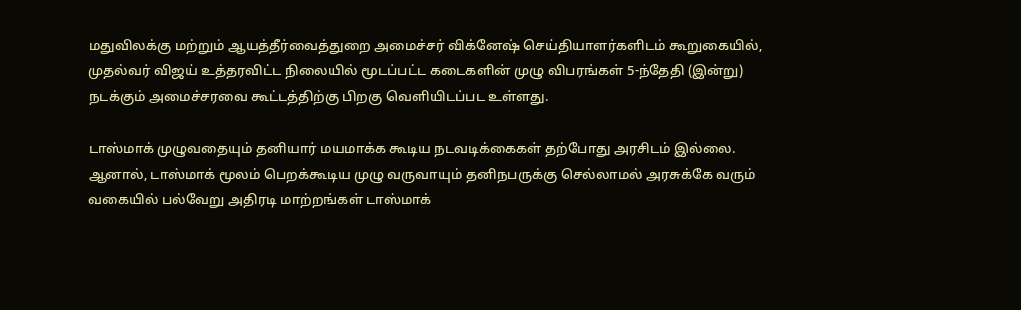மதுவிலக்கு மற்றும் ஆயத்தீர்வைத்துறை அமைச்சர் விக்னேஷ் செய்தியாளர்களிடம் கூறுகையில், முதல்வர் விஜய் உத்தரவிட்ட நிலையில் மூடப்பட்ட கடைகளின் முழு விபரங்கள் 5-ந்தேதி (இன்று) நடக்கும் அமைச்சரவை கூட்டத்திற்கு பிறகு வெளியிடப்பட உள்ளது.

டாஸ்மாக் முழுவதையும் தனியார் மயமாக்க கூடிய நடவடிக்கைகள் தற்போது அரசிடம் இல்லை. ஆனால், டாஸ்மாக் மூலம் பெறக்கூடிய முழு வருவாயும் தனிநபருக்கு செல்லாமல் அரசுக்கே வரும் வகையில் பல்வேறு அதிரடி மாற்றங்கள் டாஸ்மாக்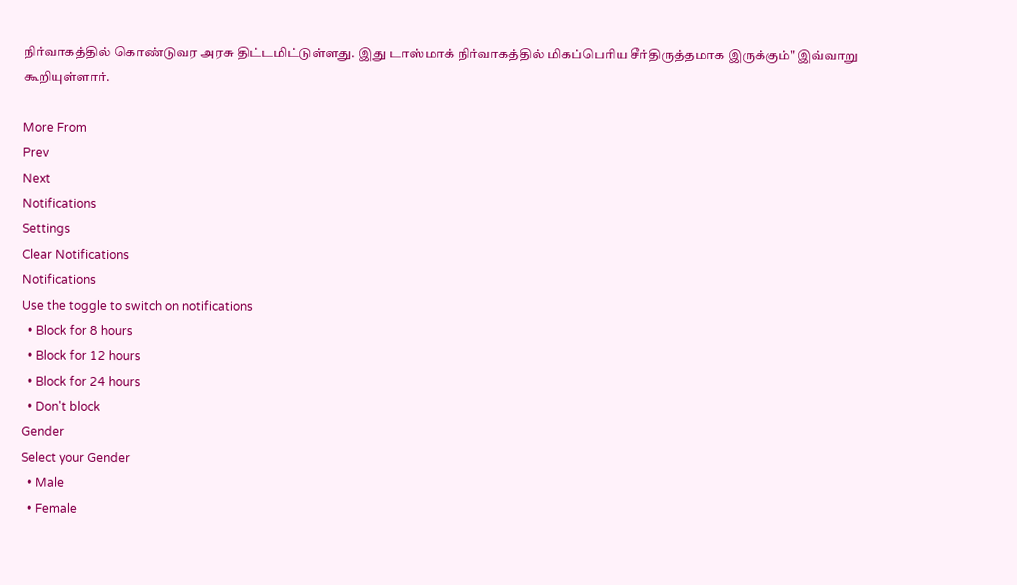நிர்வாகத்தில் கொண்டுவர அரசு திட்டமிட்டுள்ளது. இது டாஸ்மாக் நிர்வாகத்தில் மிகப்பெரிய சீர்திருத்தமாக இருக்கும்" இவ்வாறு கூறியுள்ளார்.

More From
Prev
Next
Notifications
Settings
Clear Notifications
Notifications
Use the toggle to switch on notifications
  • Block for 8 hours
  • Block for 12 hours
  • Block for 24 hours
  • Don't block
Gender
Select your Gender
  • Male
  • Female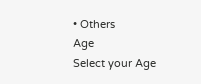• Others
Age
Select your Age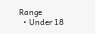Range
  • Under 18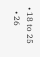• 18 to 25
  • 26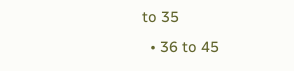to 35
  • 36 to 45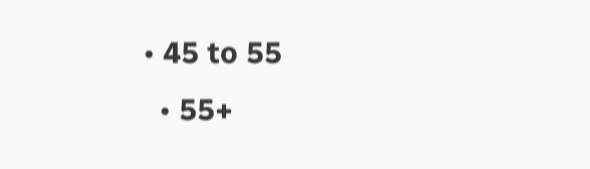• 45 to 55
  • 55+